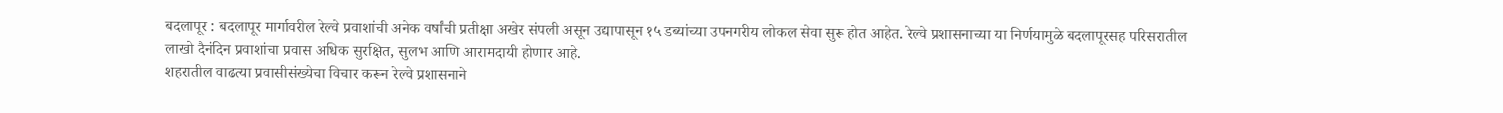बदलापूर : बदलापूर मार्गावरील रेल्वे प्रवाशांची अनेक वर्षांची प्रतीक्षा अखेर संपली असून उद्यापासून १५ डब्यांच्या उपनगरीय लोकल सेवा सुरू होत आहेत. रेल्वे प्रशासनाच्या या निर्णयामुळे बदलापूरसह परिसरातील लाखो दैनंदिन प्रवाशांचा प्रवास अधिक सुरक्षित, सुलभ आणि आरामदायी होणार आहे.
शहरातील वाढत्या प्रवासीसंख्येचा विचार करून रेल्वे प्रशासनाने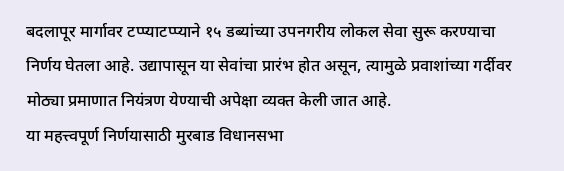बदलापूर मार्गावर टप्प्याटप्प्याने १५ डब्यांच्या उपनगरीय लोकल सेवा सुरू करण्याचा निर्णय घेतला आहे. उद्यापासून या सेवांचा प्रारंभ होत असून, त्यामुळे प्रवाशांच्या गर्दीवर मोठ्या प्रमाणात नियंत्रण येण्याची अपेक्षा व्यक्त केली जात आहे.
या महत्त्वपूर्ण निर्णयासाठी मुरबाड विधानसभा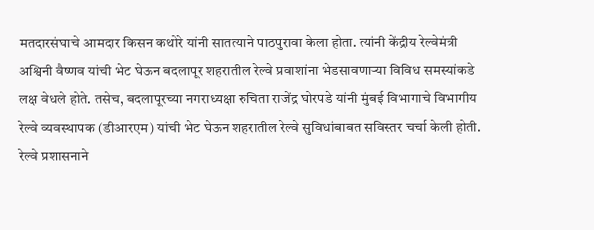मतदारसंघाचे आमदार किसन कथोरे यांनी सातत्याने पाठपुरावा केला होता. त्यांनी केंद्रीय रेल्वेमंत्री अश्विनी वैष्णव यांची भेट घेऊन बदलापूर शहरातील रेल्वे प्रवाशांना भेडसावणाऱ्या विविध समस्यांकडे लक्ष वेधले होते. तसेच, बदलापूरच्या नगराध्यक्षा रुचिता राजेंद्र घोरपडे यांनी मुंबई विभागाचे विभागीय रेल्वे व्यवस्थापक (डीआरएम) यांची भेट घेऊन शहरातील रेल्वे सुविधांबाबत सविस्तर चर्चा केली होती.
रेल्वे प्रशासनाने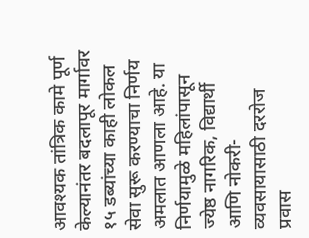आवश्यक तांत्रिक कामे पूर्ण केल्यानंतर बदलापूर मार्गावर १५ डब्यांच्या काही लोकल सेवा सुरू करण्याचा निर्णय अमलात आणला आहे. या निर्णयामुळे महिलांपासून ज्येष्ठ नागरिक, विद्यार्थी आणि नोकरी-व्यवसायासाठी दररोज प्रवास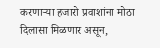करणाऱ्या हजारो प्रवाशांना मोठा दिलासा मिळणार असून,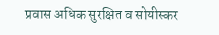प्रवास अधिक सुरक्षित व सोयीस्कर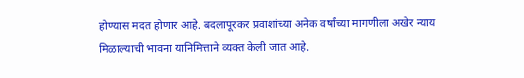होण्यास मदत होणार आहे. बदलापूरकर प्रवाशांच्या अनेक वर्षांच्या मागणीला अखेर न्याय मिळाल्याची भावना यानिमित्ताने व्यक्त केली जात आहे.